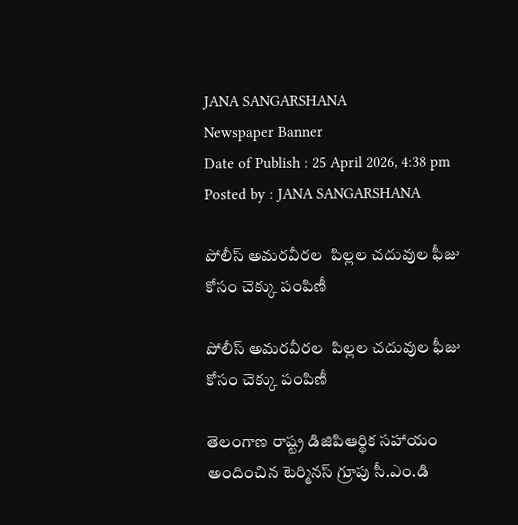JANA SANGARSHANA
Newspaper Banner
Date of Publish : 25 April 2026, 4:38 pm Posted by : JANA SANGARSHANA

పోలీస్ అమరవీరల  పిల్లల చదువుల ఫీజు కోసం చెక్కు పంపిణీ

పోలీస్ అమరవీరల  పిల్లల చదువుల ఫీజు కోసం చెక్కు పంపిణీ

తెలంగాణ రాష్ట్ర డిజిపిఆర్థిక సహాయం అందించిన టెర్మినస్ గ్రూపు సీ.ఎం.డి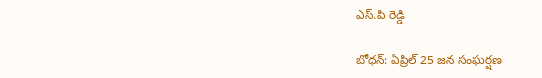ఎస్.పి రెడ్డి

బోధన్: ఏప్రిల్ 25 జన సంఘర్షణ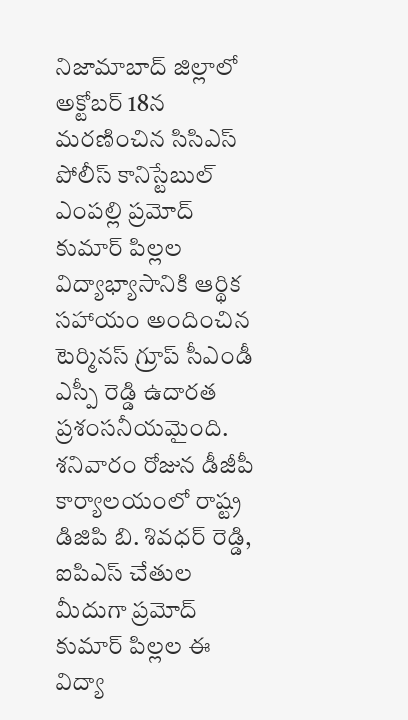నిజామాబాద్ జిల్లాలో అక్టోబర్ 18న మరణించిన సిసిఎస్ పోలీస్ కానిస్టేబుల్ ఎంపల్లి ప్రమోద్ కుమార్ పిల్లల విద్యాభ్యాసానికి ఆర్థిక సహాయం అందించిన టెర్మినస్ గ్రూప్ సీఎండీ ఎస్పీ రెడ్డి ఉదారత ప్రశంసనీయమైంది. శనివారం రోజున డీజీపీ కార్యాలయంలో రాష్ట్ర డిజిపి బి. శివధర్ రెడ్డి, ఐపిఎస్ చేతుల మీదుగా ప్రమోద్ కుమార్ పిల్లల ఈ విద్యా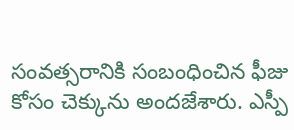సంవత్సరానికి సంబంధించిన ఫీజు కోసం చెక్కును అందజేశారు. ఎస్పీ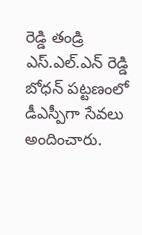రెడ్డి తండ్రి ఎస్.ఎల్.ఎన్ రెడ్డి బోధన్‌ పట్టణంలో డీఎస్పీగా సేవలు అందించారు.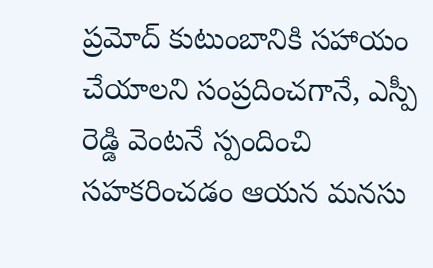ప్రమోద్ కుటుంబానికి సహాయం చేయాలని సంప్రదించగానే, ఎస్పీ రెడ్డి వెంటనే స్పందించి సహకరించడం ఆయన మనసు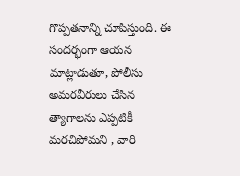గొప్పతనాన్ని చూపిస్తుంది. ఈ సందర్భంగా ఆయన మాట్లాడుతూ, పోలీసు అమరవీరులు చేసిన త్యాగాలను ఎప్పటికీ మరచిపోమని , వారి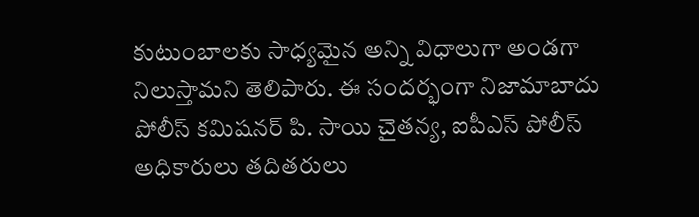కుటుంబాలకు సాధ్యమైన అన్ని విధాలుగా అండగా నిలుస్తామని తెలిపారు. ఈ సందర్భంగా నిజామాబాదు పోలీస్ కమిషనర్ పి. సాయి చైతన్య, ఐపీఎస్ పోలీస్ అధికారులు తదితరులు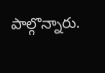పాల్గొన్నారు.